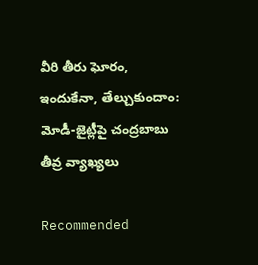వీరి తీరు ఘోరం, ఇందుకేనా, తేల్చుకుందాం: మోడీ-జైట్లీపై చంద్రబాబు తీవ్ర వ్యాఖ్యలు

Recommended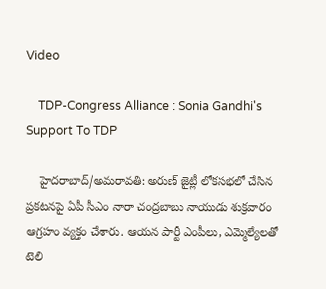Video

    TDP-Congress Alliance : Sonia Gandhi's Support To TDP

    హైదరాబాద్/అమరావతి: అరుణ్ జైట్లీ లోకసభలో చేసిన ప్రకటనపై ఏపీ సీఎం నారా చంద్రబాబు నాయుడు శుక్రవారం ఆగ్రహం వ్యక్తం చేశారు. ఆయన పార్టీ ఎంపీలు, ఎమ్మెల్యేలతో టెలి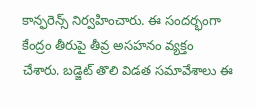కాన్ఫరెన్స్ నిర్వహించారు. ఈ సందర్భంగా కేంద్రం తీరుపై తీవ్ర అసహనం వ్యక్తం చేశారు. బడ్జెట్ తొలి విడత సమావేశాలు ఈ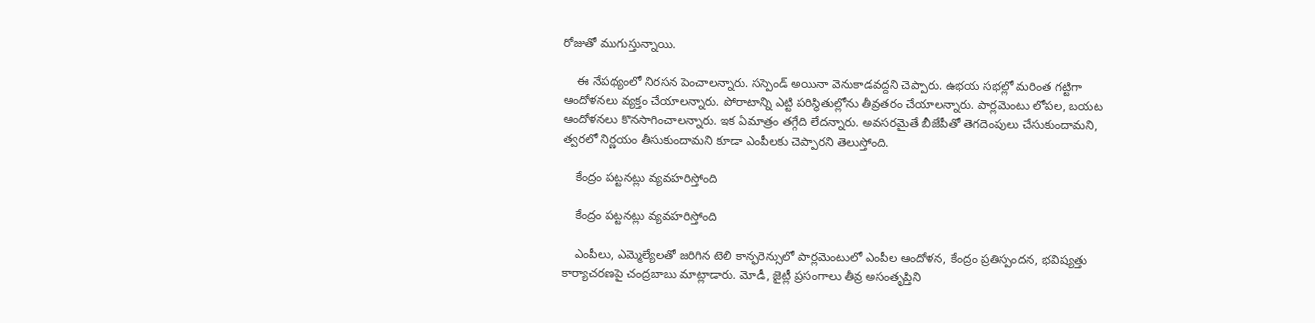రోజుతో ముగుస్తున్నాయి.

    ఈ నేపథ్యంలో నిరసన పెంచాలన్నారు. సస్పెండ్ అయినా వెనుకాడవద్దని చెప్పారు. ఉభయ సభల్లో మరింత గట్టిగా ఆందోళనలు వ్యక్తం చేయాలన్నారు. పోరాటాన్ని ఎట్టి పరిస్థితుల్లోను తీవ్రతరం చేయాలన్నారు. పార్లమెంటు లోపల, బయట ఆందోళనలు కొనసాగించాలన్నారు. ఇక ఏమాత్రం తగ్గేది లేదన్నారు. అవసరమైతే బీజేపీతో తెగదెంపులు చేసుకుందామని, త్వరలో నిర్ణయం తీసుకుందామని కూడా ఎంపీలకు చెప్పారని తెలుస్తోంది.

    కేంద్రం పట్టనట్లు వ్యవహరిస్తోంది

    కేంద్రం పట్టనట్లు వ్యవహరిస్తోంది

    ఎంపీలు, ఎమ్మెల్యేలతో జరిగిన టెలి కాన్ఫరెన్సులో పార్లమెంటులో ఎంపీల ఆందోళన, కేంద్రం ప్రతిస్పందన, భవిష్యత్తు కార్యాచరణపై చంద్రబాబు మాట్లాడారు. మోడీ, జైట్లీ ప్రసంగాలు తీవ్ర అసంతృప్తిని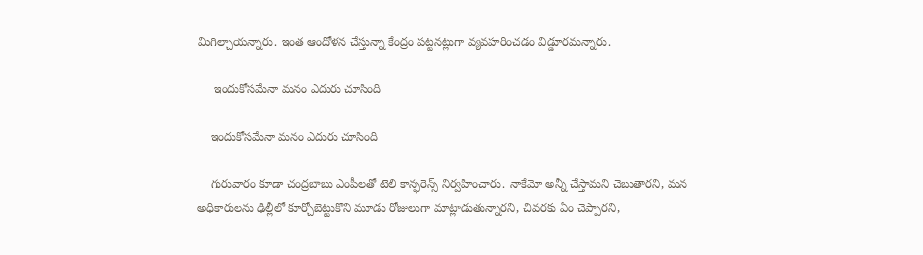మిగిల్చాయన్నారు. ఇంత ఆందోళన చేస్తున్నా కేంద్రం పట్టనట్లుగా వ్యవహరించడం విడ్డూరమన్నారు.

     ఇందుకోసమేనా మనం ఎదురు చూసింది

    ఇందుకోసమేనా మనం ఎదురు చూసింది

    గురువారం కూడా చంద్రబాబు ఎంపీలతో టెలి కాన్ఫరెన్స్ నిర్వహించారు. నాకేమో అన్నీ చేస్తామని చెబుతారని, మన అధికారులను ఢిల్లీలో కూర్చోబెట్టుకొని మూడు రోజులుగా మాట్లాడుతున్నారని, చివరకు ఏం చెప్పారని,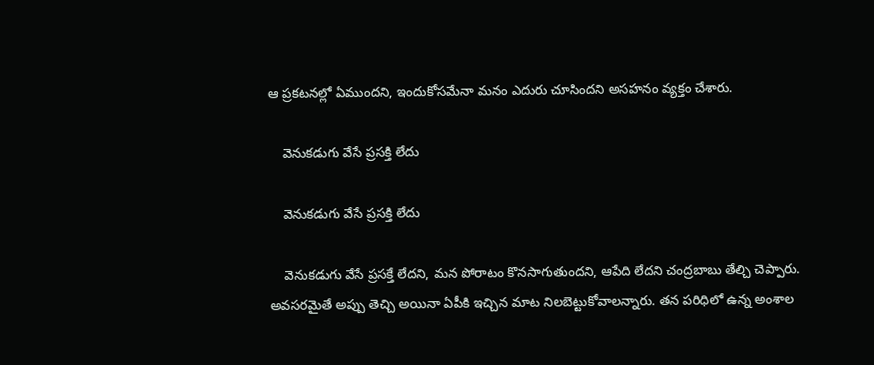ఆ ప్రకటనల్లో ఏముందని, ఇందుకోసమేనా మనం ఎదురు చూసిందని అసహనం వ్యక్తం చేశారు.

    వెనుకడుగు వేసే ప్రసక్తి లేదు

    వెనుకడుగు వేసే ప్రసక్తి లేదు

    వెనుకడుగు వేసే ప్రసక్తే లేదని, మన పోరాటం కొనసాగుతుందని, ఆపేది లేదని చంద్రబాబు తేల్చి చెప్పారు. అవసరమైతే అప్పు తెచ్చి అయినా ఏపీకి ఇచ్చిన మాట నిలబెట్టుకోవాలన్నారు. తన పరిధిలో ఉన్న అంశాల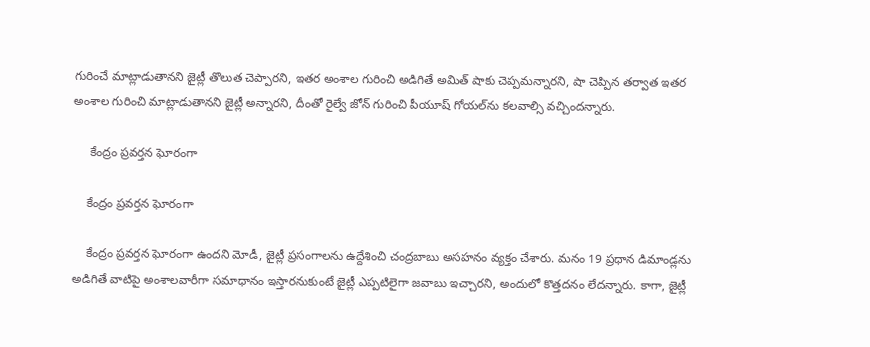గురించే మాట్లాడుతానని జైట్లీ తొలుత చెప్పారని, ఇతర అంశాల గురించి అడిగితే అమిత్ షాకు చెప్పమన్నారని, షా చెప్పిన తర్వాత ఇతర అంశాల గురించి మాట్లాడుతానని జైట్లీ అన్నారని, దీంతో రైల్వే జోన్ గురించి పీయూష్ గోయల్‌ను కలవాల్సి వచ్చిందన్నారు.

     కేంద్రం ప్రవర్తన ఘోరంగా

    కేంద్రం ప్రవర్తన ఘోరంగా

    కేంద్రం ప్రవర్తన ఘోరంగా ఉందని మోడీ, జైట్లీ ప్రసంగాలను ఉద్దేశించి చంద్రబాబు అసహనం వ్యక్తం చేశారు. మనం 19 ప్రధాన డిమాండ్లను అడిగితే వాటిపై అంశాలవారీగా సమాధానం ఇస్తారనుకుంటే జైట్లీ ఎప్పటిలైగా జవాబు ఇచ్చారని, అందులో కొత్తదనం లేదన్నారు. కాగా, జైట్లీ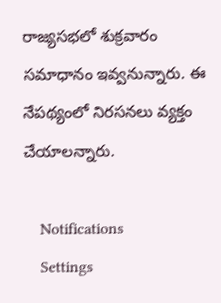రాజ్యసభలో శుక్రవారం సమాధానం ఇవ్వనున్నారు. ఈ నేపథ్యంలో నిరసనలు వ్యక్తం చేయాలన్నారు.

    Notifications
    Settings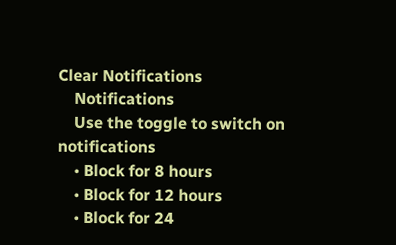Clear Notifications
    Notifications
    Use the toggle to switch on notifications
    • Block for 8 hours
    • Block for 12 hours
    • Block for 24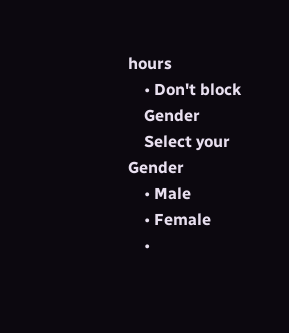hours
    • Don't block
    Gender
    Select your Gender
    • Male
    • Female
    •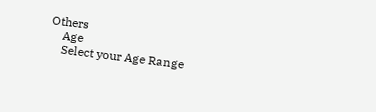Others
    Age
    Select your Age Range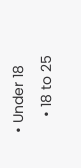• Under 18
    • 18 to 25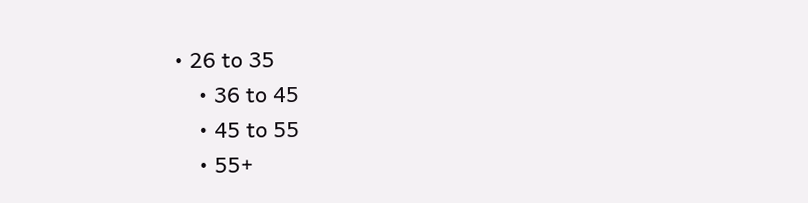• 26 to 35
    • 36 to 45
    • 45 to 55
    • 55+